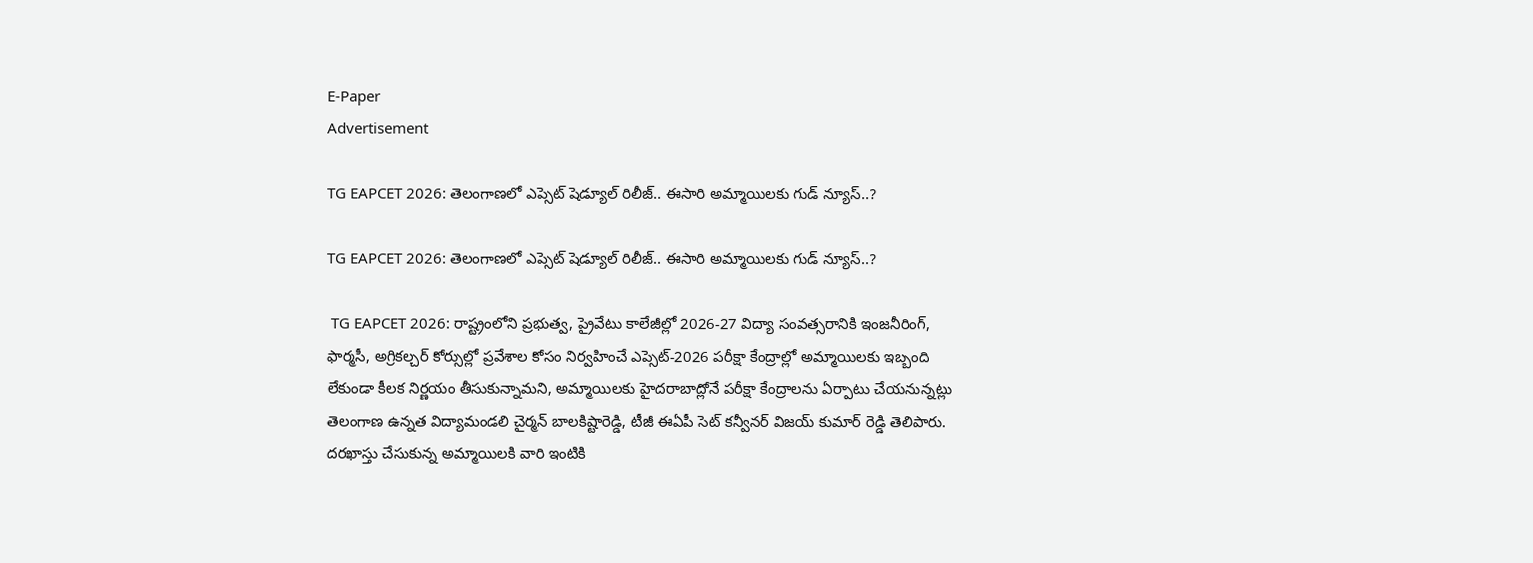E-Paper
Advertisement

TG EAPCET 2026: తెలంగాణలో ఎప్సెట్ షెడ్యూల్ రిలీజ్.. ఈసారి అమ్మాయిలకు గుడ్ న్యూస్..?

TG EAPCET 2026: తెలంగాణలో ఎప్సెట్ షెడ్యూల్ రిలీజ్.. ఈసారి అమ్మాయిలకు గుడ్ న్యూస్..?

 TG EAPCET 2026: రాష్ట్రంలోని ప్రభుత్వ, ప్రైవేటు కాలేజీల్లో 2026-27 విద్యా సంవత్సరానికి ఇంజనీరింగ్, ఫార్మసీ, అగ్రికల్చర్ కోర్సుల్లో ప్రవేశాల కోసం నిర్వహించే ఎప్సెట్-2026 పరీక్షా కేంద్రాల్లో అమ్మాయిలకు ఇబ్బంది లేకుండా కీలక నిర్ణయం తీసుకున్నామని, అమ్మాయిలకు హైదరాబాద్లోనే పరీక్షా కేంద్రాలను ఏర్పాటు చేయనున్నట్లు తెలంగాణ ఉన్నత విద్యామండలి చైర్మన్ బాలకిష్టారెడ్డి, టీజీ ఈఏపీ సెట్ కన్వీనర్ విజయ్ కుమార్ రెడ్డి తెలిపారు. దరఖాస్తు చేసుకున్న అమ్మాయిలకి వారి ఇంటికి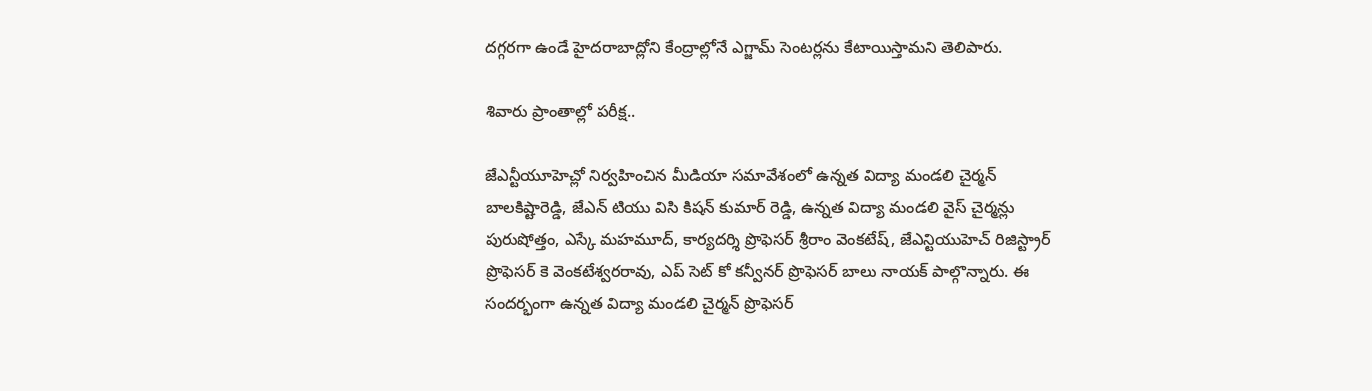దగ్గరగా ఉండే హైదరాబాద్లోని కేంద్రాల్లోనే ఎగ్జామ్ సెంటర్లను కేటాయిస్తామని తెలిపారు.

శివారు ప్రాంతాల్లో పరీక్ష..

జేఎన్టీయూహెచ్లో నిర్వహించిన మీడియా సమావేశంలో ఉన్నత విద్యా మండలి చైర్మన్ బాలకిష్టారెడ్డి, జేఎన్ టియు విసి కిషన్ కుమార్ రెడ్డి, ఉన్నత విద్యా మండలి వైస్ చైర్మన్లు పురుషోత్తం, ఎస్కే మహమూద్, కార్యదర్శి ప్రొఫెసర్ శ్రీరాం వెంకటేష్, జేఎన్టియుహెచ్ రిజిస్ట్రార్ ప్రొఫెసర్ కె వెంకటేశ్వరరావు, ఎప్ సెట్ కో కన్వీనర్ ప్రొఫెసర్ బాలు నాయక్ పాల్గొన్నారు. ఈ సందర్భంగా ఉన్నత విద్యా మండలి చైర్మన్ ప్రొఫెసర్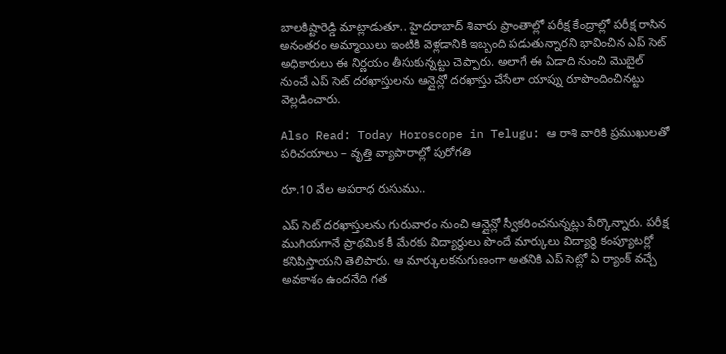బాలకిష్టారెడ్డి మాట్లాడుతూ.. హైదరాబాద్ శివారు ప్రాంతాల్లో పరీక్ష కేంద్రాల్లో పరీక్ష రాసిన అనంతరం అమ్మాయిలు ఇంటికి వెళ్లడానికి ఇబ్బంది పడుతున్నారని భావించిన ఎప్ సెట్ అధికారులు ఈ నిర్ణయం తీసుకున్నట్టు చెప్పారు. అలాగే ఈ ఏడాది నుంచి మొబైల్ నుంచే ఎప్ సెట్ దరఖాస్తులను ఆన్లైన్లో దరఖాస్తు చేసేలా యాప్ను రూపొందించినట్టు వెల్లడించారు.

Also Read: Today Horoscope in Telugu: ఆ రాశి వారికి ప్రముఖులతో పరిచయాలు – వృత్తి వ్యాపారాల్లో పురోగతి

రూ.10 వేల అపరాధ రుసుము..

ఎప్ సెట్ దరఖాస్తులను గురువారం నుంచి ఆన్లైన్లో స్వీకరించనున్నట్లు పేర్కొన్నారు. పరీక్ష ముగియగానే ప్రాథమిక కీ మేరకు విద్యార్థులు పొందే మార్కులు విద్యార్ధి కంప్యూటర్లో కనిపిస్తాయని తెలిపారు. ఆ మార్కులకనుగుణంగా అతనికి ఎప్ సెట్లో ఏ ర్యాంక్ వచ్చే అవకాశం ఉందనేది గత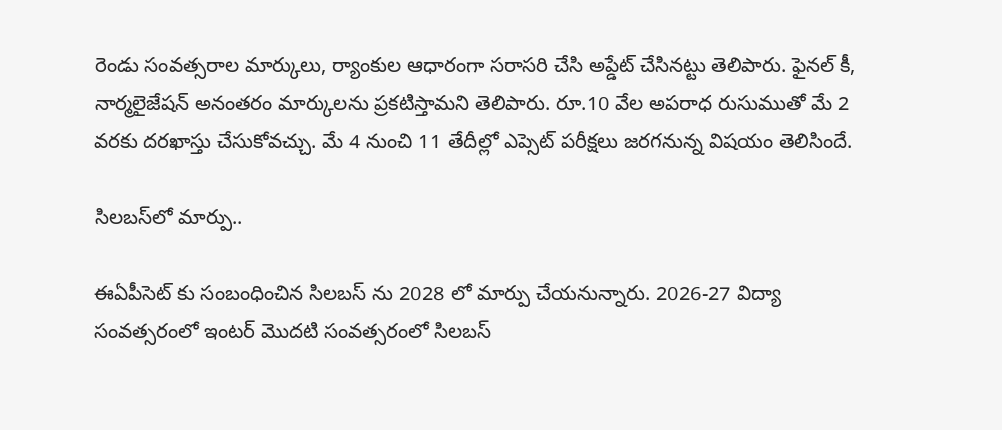రెండు సంవత్సరాల మార్కులు, ర్యాంకుల ఆధారంగా సరాసరి చేసి అప్డేట్ చేసినట్టు తెలిపారు. ఫైనల్ కీ, నార్మలైజేషన్ అనంతరం మార్కులను ప్రకటిస్తామని తెలిపారు. రూ.10 వేల అపరాధ రుసుముతో మే 2 వరకు దరఖాస్తు చేసుకోవచ్చు. మే 4 నుంచి 11 తేదీల్లో ఎప్సెట్ పరీక్షలు జరగనున్న విషయం తెలిసిందే.

సిలబస్‌లో మార్పు..

ఈఏపీసెట్ కు సంబంధించిన సిలబస్ ను 2028 లో మార్పు చేయనున్నారు. 2026-27 విద్యా సంవత్సరంలో ఇంటర్ మొదటి సంవత్సరంలో సిలబస్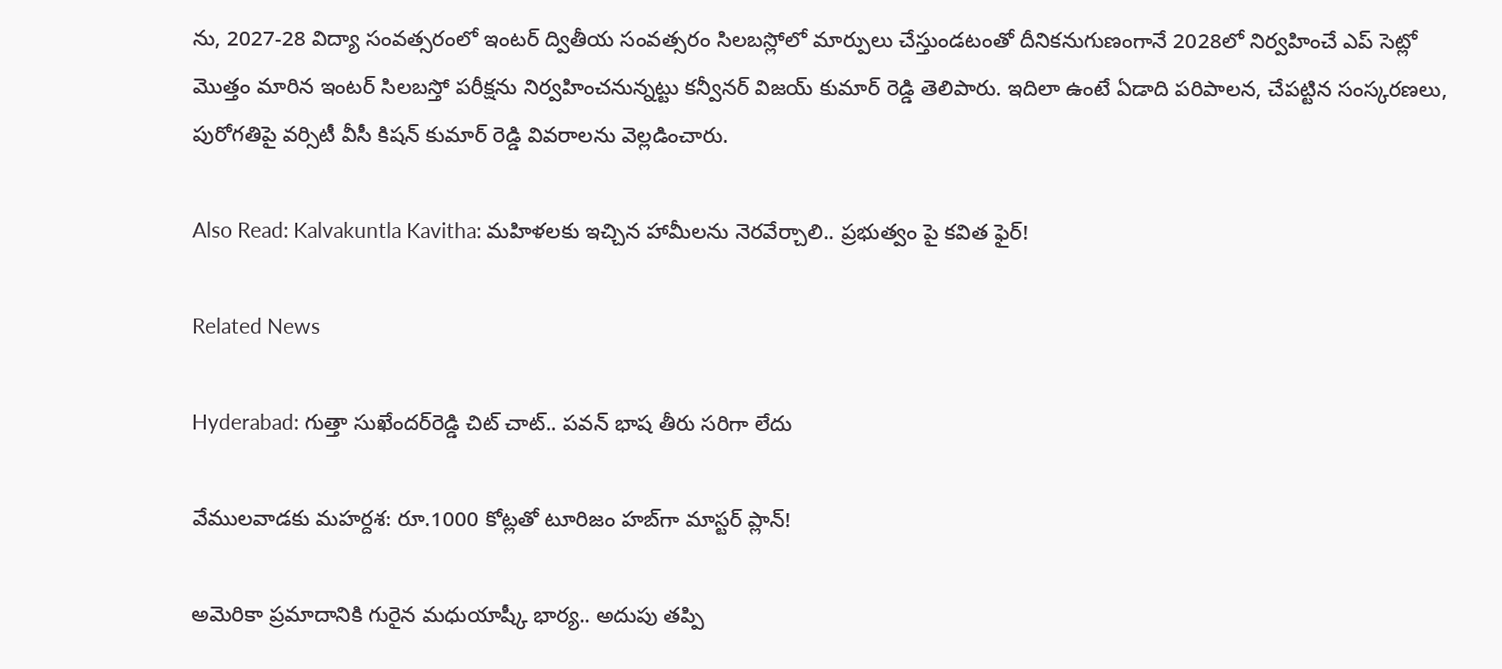ను, 2027-28 విద్యా సంవత్సరంలో ఇంటర్ ద్వితీయ సంవత్సరం సిలబస్లోలో మార్పులు చేస్తుండటంతో దీనికనుగుణంగానే 2028లో నిర్వహించే ఎప్ సెట్లో మొత్తం మారిన ఇంటర్ సిలబస్తో పరీక్షను నిర్వహించనున్నట్టు కన్వీనర్ విజయ్ కుమార్ రెడ్డి తెలిపారు. ఇదిలా ఉంటే ఏడాది పరిపాలన, చేపట్టిన సంస్కరణలు, పురోగతిపై వర్సిటీ వీసీ కిషన్ కుమార్ రెడ్డి వివరాలను వెల్లడించారు.

Also Read: Kalvakuntla Kavitha: మహిళలకు ఇచ్చిన హామీలను నెరవేర్చాలి.. ప్రభుత్వం పై కవిత ఫైర్!

Related News

Hyderabad: గుత్తా సుఖేందర్‌రెడ్డి చిట్ చాట్.. పవన్ భాష తీరు సరిగా లేదు

వేములవాడకు మహర్దశ: రూ.1000 కోట్లతో టూరిజం హబ్‌గా మాస్టర్ ప్లాన్!

అమెరికా ప్రమాదానికి గురైన మధుయాష్కీ భార్య.. అదుపు తప్పి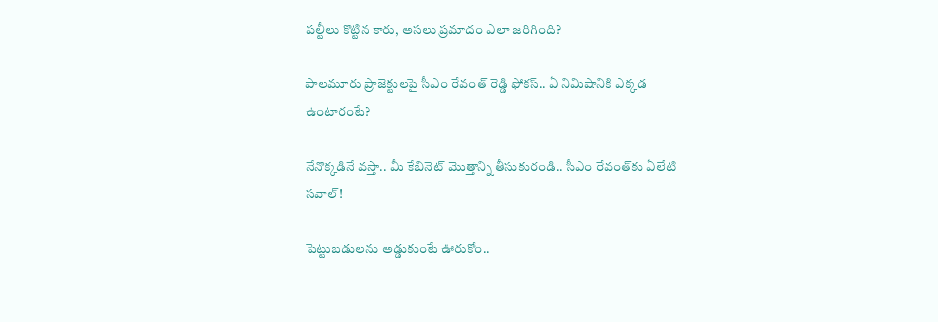పల్టీలు కొట్టిన కారు, అసలు ప్రమాదం ఎలా జరిగింది?

పాలమూరు ప్రాజెక్టులపై సీఎం రేవంత్ రెడ్డి ఫోకస్.. ఏ నిమిషానికి ఎక్కడ ఉంటారంటే?

నేనొక్కడినే వస్తా.. మీ కేబినెట్ మొత్తాన్ని తీసుకురండి.. సీఎం రేవంత్‌కు ఏలేటి సవాల్!

పెట్టుబడులను అడ్డుకుంటే ఊరుకోం..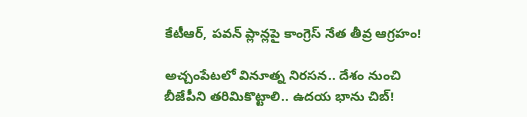కేటీఆర్, పవన్ ప్లాన్లపై కాంగ్రెస్ నేత తీవ్ర ఆగ్రహం!

అచ్చంపేటలో వినూత్న నిరసన.. దేశం నుంచి బీజేపీని తరిమికొట్టాలి.. ఉదయ భాను చిబ్!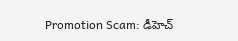Promotion Scam: డీహెచ్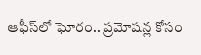ఆఫీస్‌లో ఘోరం.. ప్రమోషన్ల కోసం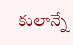కులాన్నే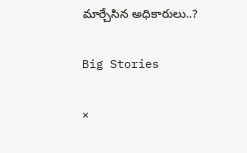మార్చేసిన అధికారులు..?

Big Stories

×